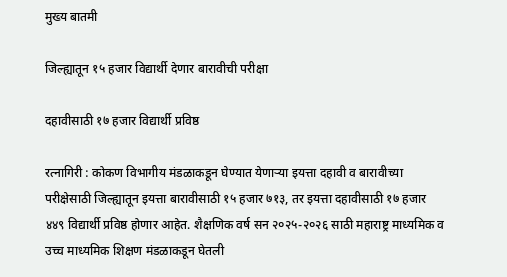मुख्य बातमी

जिल्ह्यातून १५ हजार विद्यार्थी देणार बारावीची परीक्षा

दहावीसाठी १७ हजार विद्यार्थी प्रविष्ठ

रत्नागिरी : कोकण विभागीय मंडळाकडून घेण्यात येणाऱ्या इयत्ता दहावी व बारावीच्या परीक्षेसाठी जिल्ह्यातून इयत्ता बारावीसाठी १५ हजार ७१३, तर इयत्ता दहावीसाठी १७ हजार ४४९ विद्यार्थी प्रविष्ठ होणार आहेत. शैक्षणिक वर्ष सन २०२५-२०२६ साठी महाराष्ट्र माध्यमिक व उच्च माध्यमिक शिक्षण मंडळाकडून घेतली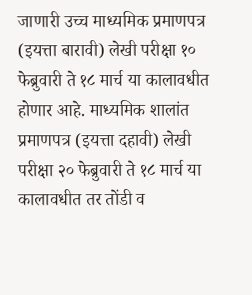जाणारी उच्च माध्यमिक प्रमाणपत्र (इयत्ता बारावी) लेखी परीक्षा १० फेब्रुवारी ते १८ मार्च या कालावधीत होणार आहे. माध्यमिक शालांत प्रमाणपत्र (इयत्ता दहावी) लेखी परीक्षा २० फेब्रुवारी ते १८ मार्च या कालावधीत तर तोंडी व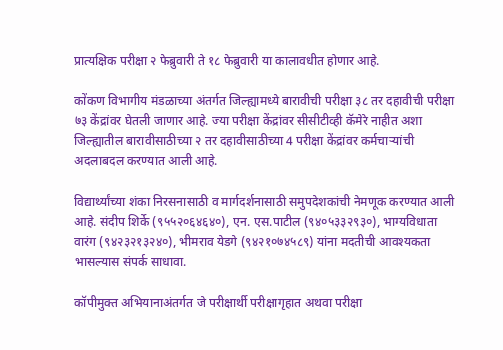प्रात्यक्षिक परीक्षा २ फेब्रुवारी ते १८ फेब्रुवारी या कालावधीत होणार आहे.

कोंकण विभागीय मंडळाच्या अंतर्गत जिल्ह्यामध्ये बारावीची परीक्षा ३८ तर दहावीची परीक्षा ७३ केंद्रांवर घेतली जाणार आहे. ज्या परीक्षा केंद्रांवर सीसीटीव्ही कॅमेरे नाहीत अशा जिल्ह्यातील बारावीसाठीच्या २ तर दहावीसाठीच्या 4 परीक्षा केंद्रांवर कर्मचाऱ्यांची अदलाबदल करण्यात आली आहे.

विद्यार्थ्यांच्या शंका निरसनासाठी व मार्गदर्शनासाठी समुपदेशकांची नेमणूक करण्यात आली आहे. संदीप शिर्के (९५५२०६४६४०), एन. एस.पाटील (९४०५३३२९३०), भाग्यविधाता वारंग (९४२३२१३२४०), भीमराव येडगे (९४२१०७४५८९) यांना मदतीची आवश्यकता भासल्यास संपर्क साधावा.

कॉपीमुक्त अभियानाअंतर्गत जे परीक्षार्थी परीक्षागृहात अथवा परीक्षा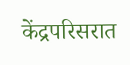केंद्रपरिसरात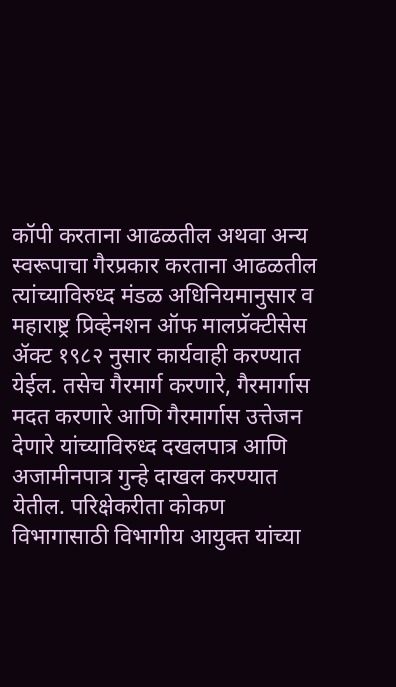कॉपी करताना आढळतील अथवा अन्य स्वरूपाचा गैरप्रकार करताना आढळतील त्यांच्याविरुध्द मंडळ अधिनियमानुसार व महाराष्ट्र प्रिव्हेनशन ऑफ मालप्रॅक्टीसेस ॲक्ट १९८२ नुसार कार्यवाही करण्यात येईल. तसेच गैरमार्ग करणारे, गैरमार्गास मदत करणारे आणि गैरमार्गास उत्तेजन देणारे यांच्याविरुध्द दखलपात्र आणि अजामीनपात्र गुन्हे दाखल करण्यात येतील. परिक्षेकरीता कोकण विभागासाठी विभागीय आयुक्त यांच्या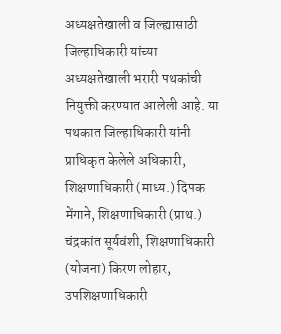अध्यक्षतेखाली व जिल्ह्यासाठी जिल्हाधिकारी यांच्या अध्यक्षतेखाली भरारी पथकांची नियुक्ती करण्यात आलेली आहे. या पथकात जिल्हाधिकारी यांनी प्राधिकृत केलेले अधिकारी, शिक्षणाधिकारी (माध्य.) दिपक मेंगाने, शिक्षणाधिकारी (प्राथ.) चंद्रकांत सूर्यवंशी, शिक्षणाधिकारी (योजना) किरण लोहार, उपशिक्षणाधिकारी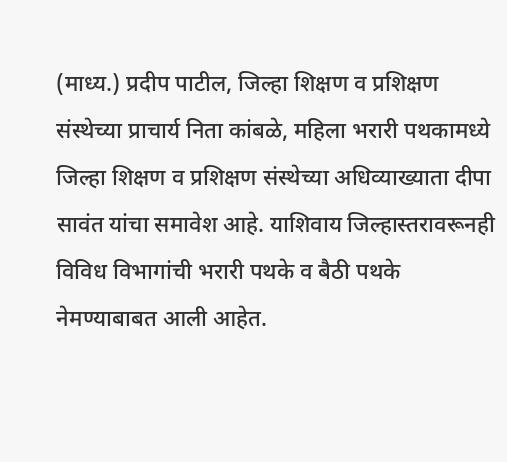(माध्य.) प्रदीप पाटील, जिल्हा शिक्षण व प्रशिक्षण संस्थेच्या प्राचार्य निता कांबळे, महिला भरारी पथकामध्ये जिल्हा शिक्षण व प्रशिक्षण संस्थेच्या अधिव्याख्याता दीपा सावंत यांचा समावेश आहे. याशिवाय जिल्हास्तरावरूनही विविध विभागांची भरारी पथके व बैठी पथके नेमण्याबाबत आली आहेत.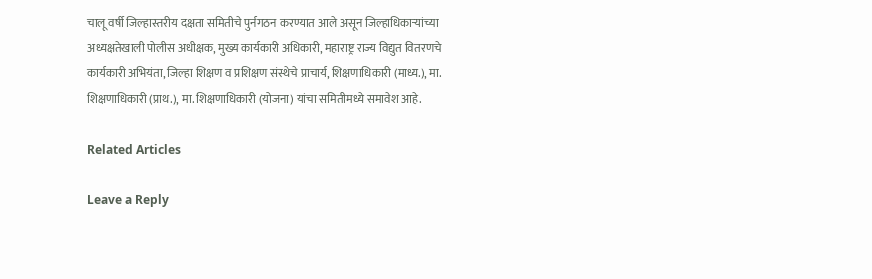चालू वर्षी जिल्हास्तरीय दक्षता समितीचे पुर्नगठन करण्यात आले असून जिल्हाधिकाऱ्यांच्या अध्यक्षतेखाली पोलीस अधीक्षक, मुख्य कार्यकारी अधिकारी, महाराष्ट्र राज्य विद्युत वितरणचे कार्यकारी अभियंता, जिल्हा शिक्षण व प्रशिक्षण संस्थेचे प्राचार्य, शिक्षणाधिकारी (माध्य.), मा. शिक्षणाधिकारी (प्राथ.), मा. शिक्षणाधिकारी (योजना) यांचा समितीमध्ये समावेश आहे.

Related Articles

Leave a Reply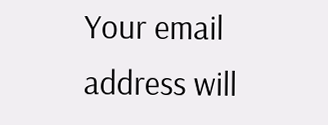Your email address will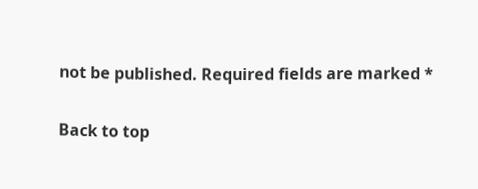not be published. Required fields are marked *

Back to top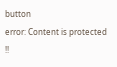button
error: Content is protected !!